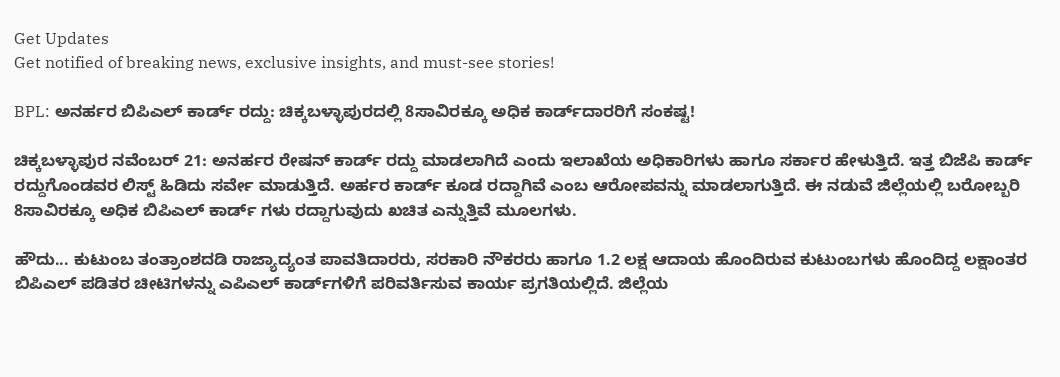Get Updates
Get notified of breaking news, exclusive insights, and must-see stories!

BPL: ಅನರ್ಹರ ಬಿಪಿಎಲ್ ಕಾರ್ಡ್‌ ರದ್ದು: ಚಿಕ್ಕಬಳ್ಳಾಪುರದಲ್ಲಿ 8ಸಾವಿರಕ್ಕೂ ಅಧಿಕ ಕಾರ್ಡ್‌ದಾರರಿಗೆ ಸಂಕಷ್ಟ!

ಚಿಕ್ಕಬಳ್ಳಾಪುರ ನವೆಂಬರ್ 21: ಅನರ್ಹರ ರೇಷನ್ ಕಾರ್ಡ್ ರದ್ದು ಮಾಡಲಾಗಿದೆ ಎಂದು ಇಲಾಖೆಯ ಅಧಿಕಾರಿಗಳು ಹಾಗೂ ಸರ್ಕಾರ ಹೇಳುತ್ತಿದೆ. ಇತ್ತ ಬಿಜೆಪಿ ಕಾರ್ಡ್ ರದ್ದುಗೊಂಡವರ ಲಿಸ್ಟ್ ಹಿಡಿದು ಸರ್ವೇ ಮಾಡುತ್ತಿದೆ. ಅರ್ಹರ ಕಾರ್ಡ್ ಕೂಡ ರದ್ದಾಗಿವೆ ಎಂಬ ಆರೋಪವನ್ನು ಮಾಡಲಾಗುತ್ತಿದೆ. ಈ ನಡುವೆ ಜಿಲ್ಲೆಯಲ್ಲಿ ಬರೋಬ್ಬರಿ 8ಸಾವಿರಕ್ಕೂ ಅಧಿಕ ಬಿಪಿಎಲ್ ಕಾರ್ಡ್ ಗಳು ರದ್ದಾಗುವುದು ಖಚಿತ ಎನ್ನುತ್ತಿವೆ ಮೂಲಗಳು.

ಹೌದು... ಕುಟುಂಬ ತಂತ್ರಾಂಶದಡಿ ರಾಜ್ಯಾದ್ಯಂತ ಪಾವತಿದಾರರು, ಸರಕಾರಿ ನೌಕರರು ಹಾಗೂ 1.2 ಲಕ್ಷ ಆದಾಯ ಹೊಂದಿರುವ ಕುಟುಂಬಗಳು ಹೊಂದಿದ್ದ ಲಕ್ಷಾಂತರ ಬಿಪಿಎಲ್ ಪಡಿತರ ಚೀಟಿಗಳನ್ನು ಎಪಿಎಲ್ ಕಾರ್ಡ್‌ಗಳಿಗೆ ಪರಿವರ್ತಿಸುವ ಕಾರ್ಯ ಪ್ರಗತಿಯಲ್ಲಿದೆ. ಜಿಲ್ಲೆಯ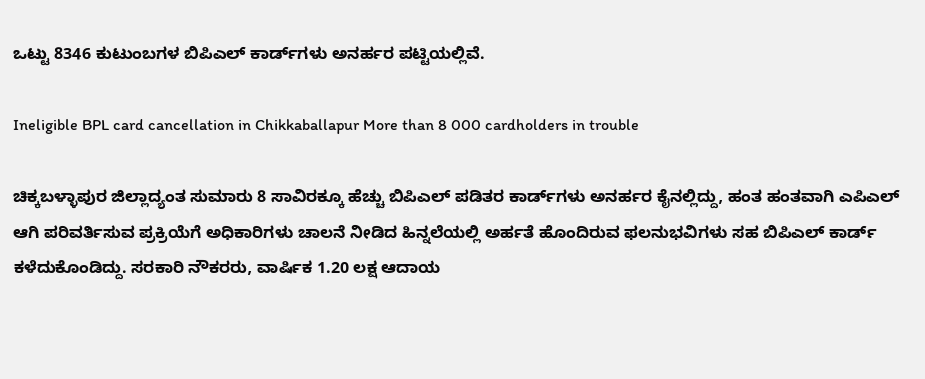ಒಟ್ಟು 8346 ಕುಟುಂಬಗಳ ಬಿಪಿಎಲ್ ಕಾರ್ಡ್‌ಗಳು ಅನರ್ಹರ ಪಟ್ಟಿಯಲ್ಲಿವೆ.

Ineligible BPL card cancellation in Chikkaballapur More than 8 000 cardholders in trouble

ಚಿಕ್ಕಬಳ್ಳಾಪುರ ಜಿಲ್ಲಾದ್ಯಂತ ಸುಮಾರು 8 ಸಾವಿರಕ್ಕೂ ಹೆಚ್ಚು ಬಿಪಿಎಲ್ ಪಡಿತರ ಕಾರ್ಡ್‌ಗಳು ಅನರ್ಹರ ಕೈನಲ್ಲಿದ್ದು, ಹಂತ ಹಂತವಾಗಿ ಎಪಿಎಲ್ ಆಗಿ ಪರಿವರ್ತಿಸುವ ಪ್ರಕ್ರಿಯೆಗೆ ಅಧಿಕಾರಿಗಳು ಚಾಲನೆ ನೀಡಿದ ಹಿನ್ನಲೆಯಲ್ಲಿ ಅರ್ಹತೆ ಹೊಂದಿರುವ ಫಲನುಭವಿಗಳು ಸಹ ಬಿಪಿಎಲ್ ಕಾರ್ಡ್ ಕಳೆದುಕೊಂಡಿದ್ದು. ಸರಕಾರಿ ನೌಕರರು, ವಾರ್ಷಿಕ 1.20 ಲಕ್ಷ ಆದಾಯ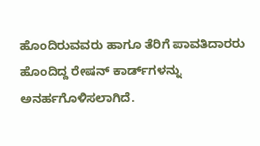ಹೊಂದಿರುವವರು ಹಾಗೂ ತೆರಿಗೆ ಪಾವತಿದಾರರು ಹೊಂದಿದ್ದ ರೇಷನ್ ಕಾರ್ಡ್‌ಗಳನ್ನು ಅನರ್ಹಗೊಳಿಸಲಾಗಿದೆ.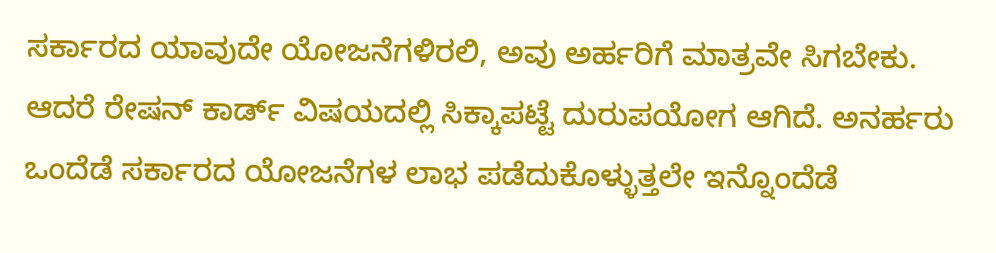ಸರ್ಕಾರದ ಯಾವುದೇ ಯೋಜನೆಗಳಿರಲಿ, ಅವು ಅರ್ಹರಿಗೆ ಮಾತ್ರವೇ ಸಿಗಬೇಕು. ಆದರೆ ರೇಷನ್ ಕಾರ್ಡ್ ವಿಷಯದಲ್ಲಿ ಸಿಕ್ಕಾಪಟ್ಟೆ ದುರುಪಯೋಗ ಆಗಿದೆ. ಅನರ್ಹರು ಒಂದೆಡೆ ಸರ್ಕಾರದ ಯೋಜನೆಗಳ ಲಾಭ ಪಡೆದುಕೊಳ್ಳುತ್ತಲೇ ಇನ್ನೊಂದೆಡೆ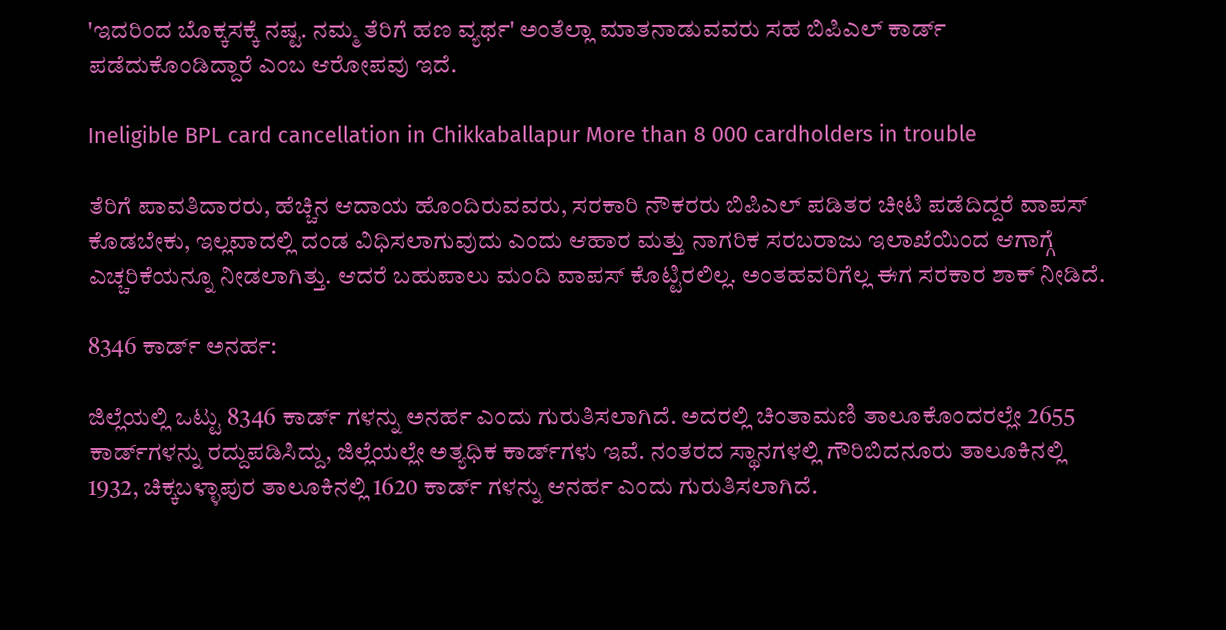'ಇದರಿಂದ ಬೊಕ್ಕಸಕ್ಕೆ ನಷ್ಟ. ನಮ್ಮ ತೆರಿಗೆ ಹಣ ವ್ಯರ್ಥ' ಅಂತೆಲ್ಲಾ ಮಾತನಾಡುವವರು ಸಹ ಬಿಪಿಎಲ್ ಕಾರ್ಡ್ ಪಡೆದುಕೊಂಡಿದ್ದಾರೆ ಎಂಬ ಆರೋಪವು ಇದೆ.

Ineligible BPL card cancellation in Chikkaballapur More than 8 000 cardholders in trouble

ತೆರಿಗೆ ಪಾವತಿದಾರರು, ಹೆಚ್ಚಿನ ಆದಾಯ ಹೊಂದಿರುವವರು, ಸರಕಾರಿ ನೌಕರರು ಬಿಪಿಎಲ್ ಪಡಿತರ ಚೀಟಿ ಪಡೆದಿದ್ದರೆ ವಾಪಸ್ ಕೊಡಬೇಕು, ಇಲ್ಲವಾದಲ್ಲಿ ದಂಡ ವಿಧಿಸಲಾಗುವುದು ಎಂದು ಆಹಾರ ಮತ್ತು ನಾಗರಿಕ ಸರಬರಾಜು ಇಲಾಖೆಯಿಂದ ಆಗಾಗ್ಗೆ ಎಚ್ಚರಿಕೆಯನ್ನೂ ನೀಡಲಾಗಿತ್ತು. ಆದರೆ ಬಹುಪಾಲು ಮಂದಿ ವಾಪಸ್ ಕೊಟ್ಟಿರಲಿಲ್ಲ. ಅಂತಹವರಿಗೆಲ್ಲ ಈಗ ಸರಕಾರ ಶಾಕ್ ನೀಡಿದೆ.

8346 ಕಾರ್ಡ್ ಅನರ್ಹ:

ಜಿಲ್ಲೆಯಲ್ಲಿ ಒಟ್ಟು 8346 ಕಾರ್ಡ್ ಗಳನ್ನು ಅನರ್ಹ ಎಂದು ಗುರುತಿಸಲಾಗಿದೆ. ಅದರಲ್ಲಿ ಚಿಂತಾಮಣಿ ತಾಲೂಕೊಂದರಲ್ಲೇ 2655 ಕಾರ್ಡ್‌ಗಳನ್ನು ರದ್ದುಪಡಿಸಿದ್ದು, ಜಿಲ್ಲೆಯಲ್ಲೇ ಅತ್ಯಧಿಕ ಕಾರ್ಡ್‌ಗಳು ಇವೆ. ನಂತರದ ಸ್ಥಾನಗಳಲ್ಲಿ ಗೌರಿಬಿದನೂರು ತಾಲೂಕಿನಲ್ಲಿ 1932, ಚಿಕ್ಕಬಳ್ಳಾಪುರ ತಾಲೂಕಿನಲ್ಲಿ 1620 ಕಾರ್ಡ್‌ ಗಳನ್ನು ಆನರ್ಹ ಎಂದು ಗುರುತಿಸಲಾಗಿದೆ.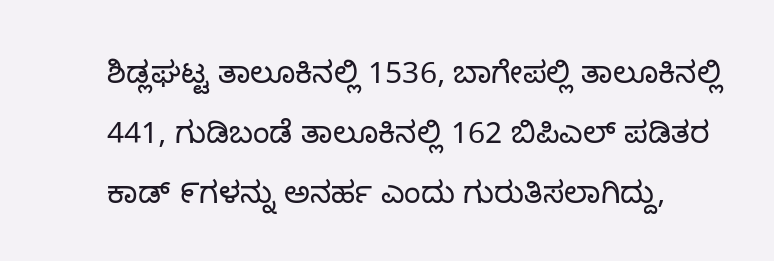ಶಿಡ್ಲಘಟ್ಟ ತಾಲೂಕಿನಲ್ಲಿ 1536, ಬಾಗೇಪಲ್ಲಿ ತಾಲೂಕಿನಲ್ಲಿ 441, ಗುಡಿಬಂಡೆ ತಾಲೂಕಿನಲ್ಲಿ 162 ಬಿಪಿಎಲ್ ಪಡಿತರ ಕಾಡ್ ೯ಗಳನ್ನು ಅನರ್ಹ ಎಂದು ಗುರುತಿಸಲಾಗಿದ್ದು,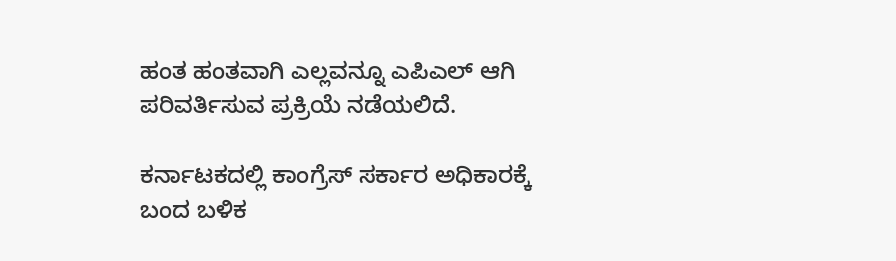ಹಂತ ಹಂತವಾಗಿ ಎಲ್ಲವನ್ನೂ ಎಪಿಎಲ್ ಆಗಿ ಪರಿವರ್ತಿಸುವ ಪ್ರಕ್ರಿಯೆ ನಡೆಯಲಿದೆ.

ಕರ್ನಾಟಕದಲ್ಲಿ ಕಾಂಗ್ರೆಸ್ ಸರ್ಕಾರ ಅಧಿಕಾರಕ್ಕೆ ಬಂದ ಬಳಿಕ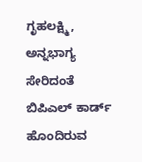ಗೃಹಲಕ್ಷ್ಮಿ, ಅನ್ನಭಾಗ್ಯ ಸೇರಿದಂತೆ ಬಿಪಿಎಲ್‌ ಕಾರ್ಡ್ ಹೊಂದಿರುವ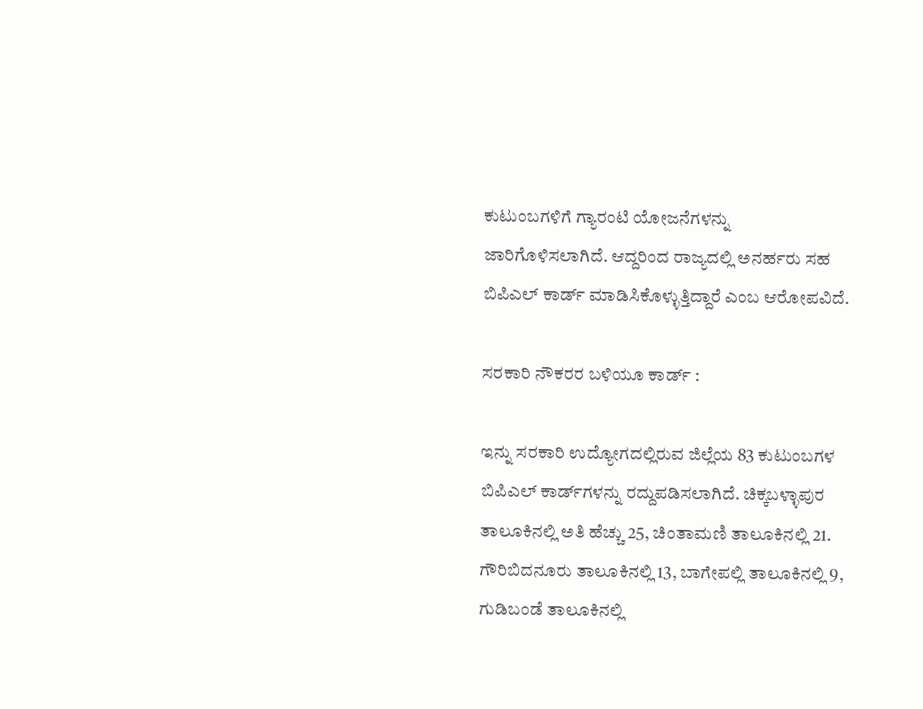ಕುಟುಂಬಗಳಿಗೆ ಗ್ಯಾರಂಟಿ ಯೋಜನೆಗಳನ್ನು ಜಾರಿಗೊಳಿಸಲಾಗಿದೆ. ಆದ್ದರಿಂದ ರಾಜ್ಯದಲ್ಲಿ ಅನರ್ಹರು ಸಹ ಬಿಪಿಎಲ್‌ ಕಾರ್ಡ್‌ ಮಾಡಿಸಿಕೊಳ್ಳುತ್ತಿದ್ದಾರೆ ಎಂಬ ಆರೋಪವಿದೆ.

ಸರಕಾರಿ ನೌಕರರ ಬಳಿಯೂ ಕಾರ್ಡ್ :

ಇನ್ನು ಸರಕಾರಿ ಉದ್ಯೋಗದಲ್ಲಿರುವ ಜಿಲ್ಲೆಯ 83 ಕುಟುಂಬಗಳ ಬಿಪಿಎಲ್ ಕಾರ್ಡ್‌ಗಳನ್ನು ರದ್ದುಪಡಿಸಲಾಗಿದೆ. ಚಿಕ್ಕಬಳ್ಳಾಪುರ ತಾಲೂಕಿನಲ್ಲಿ ಅತಿ ಹೆಚ್ಚು 25, ಚಿಂತಾಮಣಿ ತಾಲೂಕಿನಲ್ಲಿ 21. ಗೌರಿಬಿದನೂರು ತಾಲೂಕಿನಲ್ಲಿ 13, ಬಾಗೇಪಲ್ಲಿ ತಾಲೂಕಿನಲ್ಲಿ 9, ಗುಡಿಬಂಡೆ ತಾಲೂಕಿನಲ್ಲಿ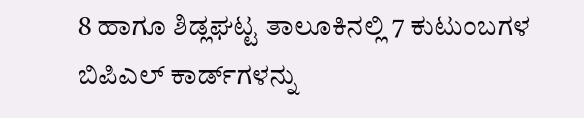8 ಹಾಗೂ ಶಿಡ್ಲಘಟ್ಟ ತಾಲೂಕಿನಲ್ಲಿ 7 ಕುಟುಂಬಗಳ ಬಿಪಿಎಲ್ ಕಾರ್ಡ್‌ಗಳನ್ನು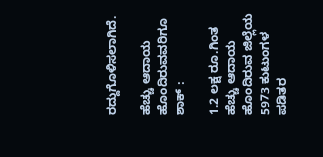ರದ್ದುಗೊಳಿಸಲಾಗಿದೆ.

ಹೆಚ್ಚು ಆದಾಯ ಹೊಂದಿರುವವರಿಗೂ ಶಾಕ್ :

1.2 ಲಕ್ಷ ರೂ.ಗಿಂತ ಹೆಚ್ಚು ಆದಾಯ ಹೊಂದಿರುವ ಜಿಲ್ಲೆಯ 5973 ಕುಟುಂಗಳ ಪಡಿತರ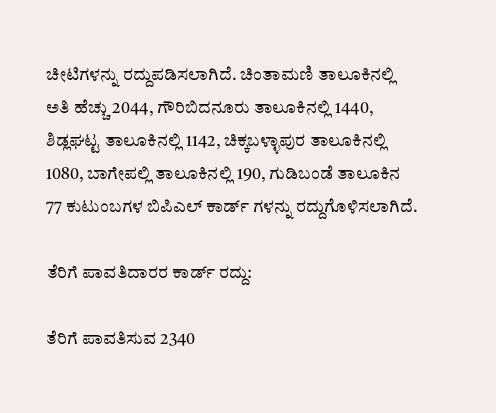ಚೀಟಿಗಳನ್ನು ರದ್ದುಪಡಿಸಲಾಗಿದೆ. ಚಿಂತಾಮಣಿ ತಾಲೂಕಿನಲ್ಲಿ ಅತಿ ಹೆಚ್ಚು 2044, ಗೌರಿಬಿದನೂರು ತಾಲೂಕಿನಲ್ಲಿ 1440, ಶಿಡ್ಲಘಟ್ಟ ತಾಲೂಕಿನಲ್ಲಿ 1142, ಚಿಕ್ಕಬಳ್ಳಾಪುರ ತಾಲೂಕಿನಲ್ಲಿ 1080, ಬಾಗೇಪಲ್ಲಿ ತಾಲೂಕಿನಲ್ಲಿ 190, ಗುಡಿಬಂಡೆ ತಾಲೂಕಿನ 77 ಕುಟುಂಬಗಳ ಬಿಪಿಎಲ್ ಕಾರ್ಡ್ ಗಳನ್ನು ರದ್ದುಗೊಳಿಸಲಾಗಿದೆ.

ತೆರಿಗೆ ಪಾವತಿದಾರರ ಕಾರ್ಡ್ ರದ್ದು:

ತೆರಿಗೆ ಪಾವತಿಸುವ 2340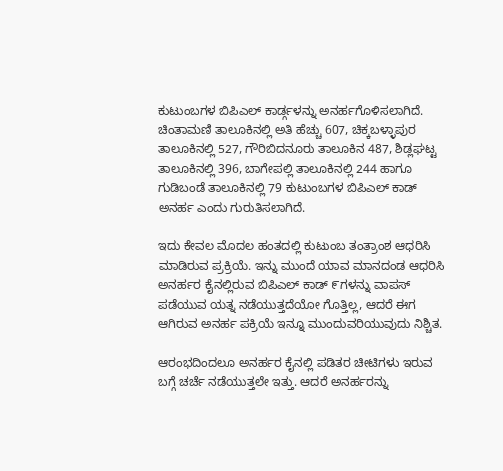ಕುಟುಂಬಗಳ ಬಿಪಿಎಲ್ ಕಾರ್ಡ್ಗಳನ್ನು ಅನರ್ಹಗೊಳಿಸಲಾಗಿದೆ. ಚಿಂತಾಮಣಿ ತಾಲೂಕಿನಲ್ಲಿ ಅತಿ ಹೆಚ್ಚು 607, ಚಿಕ್ಕಬಳ್ಳಾಪುರ ತಾಲೂಕಿನಲ್ಲಿ 527, ಗೌರಿಬಿದನೂರು ತಾಲೂಕಿನ 487, ಶಿಡ್ಲಘಟ್ಟ ತಾಲೂಕಿನಲ್ಲಿ 396, ಬಾಗೇಪಲ್ಲಿ ತಾಲೂಕಿನಲ್ಲಿ 244 ಹಾಗೂ ಗುಡಿಬಂಡೆ ತಾಲೂಕಿನಲ್ಲಿ 79 ಕುಟುಂಬಗಳ ಬಿಪಿಎಲ್ ಕಾಡ್ ಅನರ್ಹ ಎಂದು ಗುರುತಿಸಲಾಗಿದೆ.

ಇದು ಕೇವಲ ಮೊದಲ ಹಂತದಲ್ಲಿ ಕುಟುಂಬ ತಂತ್ರಾಂಶ ಆಧರಿಸಿ ಮಾಡಿರುವ ಪ್ರಕ್ರಿಯೆ. ಇನ್ನು ಮುಂದೆ ಯಾವ ಮಾನದಂಡ ಆಧರಿಸಿ ಅನರ್ಹರ ಕೈನಲ್ಲಿರುವ ಬಿಪಿಎಲ್ ಕಾಡ್ ೯ಗಳನ್ನು ವಾಪಸ್ ಪಡೆಯುವ ಯತ್ನ ನಡೆಯುತ್ತದೆಯೋ ಗೊತ್ತಿಲ್ಲ, ಆದರೆ ಈಗ ಆಗಿರುವ ಅನರ್ಹ ಪಕ್ರಿಯೆ ಇನ್ನೂ ಮುಂದುವರಿಯುವುದು ನಿಶ್ಚಿತ.

ಆರಂಭದಿಂದಲೂ ಅನರ್ಹರ ಕೈನಲ್ಲಿ ಪಡಿತರ ಚೀಟಿಗಳು ಇರುವ ಬಗ್ಗೆ ಚರ್ಚೆ ನಡೆಯುತ್ತಲೇ ಇತ್ತು. ಆದರೆ ಅನರ್ಹರನ್ನು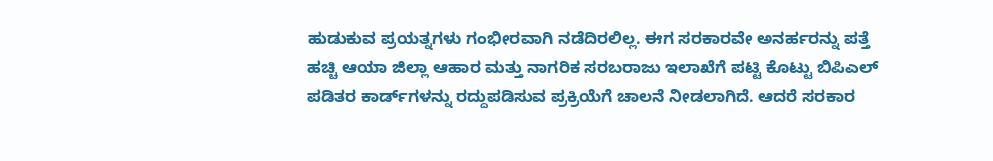ಹುಡುಕುವ ಪ್ರಯತ್ನಗಳು ಗಂಭೀರವಾಗಿ ನಡೆದಿರಲಿಲ್ಲ. ಈಗ ಸರಕಾರವೇ ಅನರ್ಹರನ್ನು ಪತ್ತೆ ಹಚ್ಚಿ ಆಯಾ ಜಿಲ್ಲಾ ಆಹಾರ ಮತ್ತು ನಾಗರಿಕ ಸರಬರಾಜು ಇಲಾಖೆಗೆ ಪಟ್ಟಿ ಕೊಟ್ಟು ಬಿಪಿಎಲ್ ಪಡಿತರ ಕಾರ್ಡ್‌ಗಳನ್ನು ರದ್ದುಪಡಿಸುವ ಪ್ರಕ್ರಿಯೆಗೆ ಚಾಲನೆ ನೀಡಲಾಗಿದೆ. ಆದರೆ ಸರಕಾರ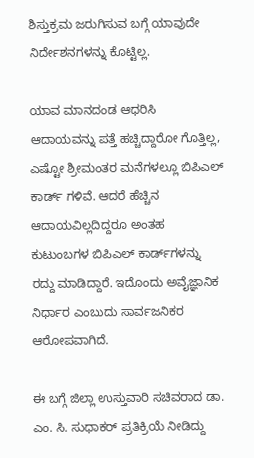ಶಿಸ್ತುಕ್ರಮ ಜರುಗಿಸುವ ಬಗ್ಗೆ ಯಾವುದೇ ನಿರ್ದೇಶನಗಳನ್ನು ಕೊಟ್ಟಿಲ್ಲ.

ಯಾವ ಮಾನದಂಡ ಆಧರಿಸಿ ಆದಾಯವನ್ನು ಪತ್ತೆ ಹಚ್ಚಿದ್ದಾರೋ ಗೊತ್ತಿಲ್ಲ, ಎಷ್ಟೋ ಶ್ರೀಮಂತರ ಮನೆಗಳಲ್ಲೂ ಬಿಪಿಎಲ್ ಕಾರ್ಡ್ ಗಳಿವೆ. ಆದರೆ ಹೆಚ್ಚಿನ ಆದಾಯವಿಲ್ಲದಿದ್ದರೂ ಅಂತಹ ಕುಟುಂಬಗಳ ಬಿಪಿಎಲ್ ಕಾರ್ಡ್‌ಗಳನ್ನು ರದ್ದು ಮಾಡಿದ್ದಾರೆ. ಇದೊಂದು ಅವೈಜ್ಞಾನಿಕ ನಿರ್ಧಾರ ಎಂಬುದು ಸಾರ್ವಜನಿಕರ ಆರೋಪವಾಗಿದೆ.

ಈ ಬಗ್ಗೆ ಜಿಲ್ಲಾ ಉಸ್ತುವಾರಿ ಸಚಿವರಾದ ಡಾ. ಎಂ. ಸಿ. ಸುಧಾಕರ್ ಪ್ರತಿಕ್ರಿಯೆ ನೀಡಿದ್ದು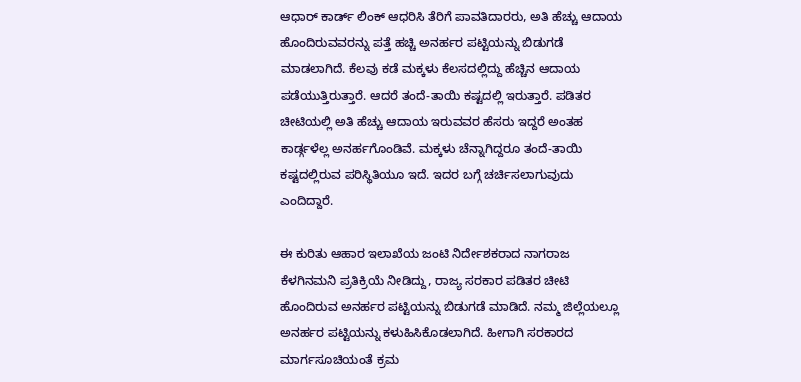ಆಧಾರ್ ಕಾರ್ಡ್ ಲಿಂಕ್ ಆಧರಿಸಿ ತೆರಿಗೆ ಪಾವತಿದಾರರು, ಅತಿ ಹೆಚ್ಚು ಆದಾಯ ಹೊಂದಿರುವವರನ್ನು ಪತ್ತೆ ಹಚ್ಚಿ ಅನರ್ಹರ ಪಟ್ಟಿಯನ್ನು ಬಿಡುಗಡೆ ಮಾಡಲಾಗಿದೆ. ಕೆಲವು ಕಡೆ ಮಕ್ಕಳು ಕೆಲಸದಲ್ಲಿದ್ದು ಹೆಚ್ಚಿನ ಆದಾಯ ಪಡೆಯುತ್ತಿರುತ್ತಾರೆ. ಆದರೆ ತಂದೆ-ತಾಯಿ ಕಷ್ಟದಲ್ಲಿ ಇರುತ್ತಾರೆ. ಪಡಿತರ ಚೀಟಿಯಲ್ಲಿ ಅತಿ ಹೆಚ್ಚು ಆದಾಯ ಇರುವವರ ಹೆಸರು ಇದ್ದರೆ ಅಂತಹ ಕಾರ್ಡ್ಗಳೆಲ್ಲ ಅನರ್ಹಗೊಂಡಿವೆ. ಮಕ್ಕಳು ಚೆನ್ನಾಗಿದ್ದರೂ ತಂದೆ-ತಾಯಿ ಕಷ್ಟದಲ್ಲಿರುವ ಪರಿಸ್ಥಿತಿಯೂ ಇದೆ. ಇದರ ಬಗ್ಗೆ ಚರ್ಚಿಸಲಾಗುವುದು ಎಂದಿದ್ದಾರೆ.

ಈ ಕುರಿತು ಆಹಾರ ಇಲಾಖೆಯ ಜಂಟಿ ನಿರ್ದೇಶಕರಾದ ನಾಗರಾಜ ಕೆಳಗಿನಮನಿ ಪ್ರತಿಕ್ರಿಯೆ ನೀಡಿದ್ದು, ರಾಜ್ಯ ಸರಕಾರ ಪಡಿತರ ಚೀಟಿ ಹೊಂದಿರುವ ಅನರ್ಹರ ಪಟ್ಟಿಯನ್ನು ಬಿಡುಗಡೆ ಮಾಡಿದೆ. ನಮ್ಮ ಜಿಲ್ಲೆಯಲ್ಲೂ ಅನರ್ಹರ ಪಟ್ಟಿಯನ್ನು ಕಳುಹಿಸಿಕೊಡಲಾಗಿದೆ. ಹೀಗಾಗಿ ಸರಕಾರದ ಮಾರ್ಗಸೂಚಿಯಂತೆ ಕ್ರಮ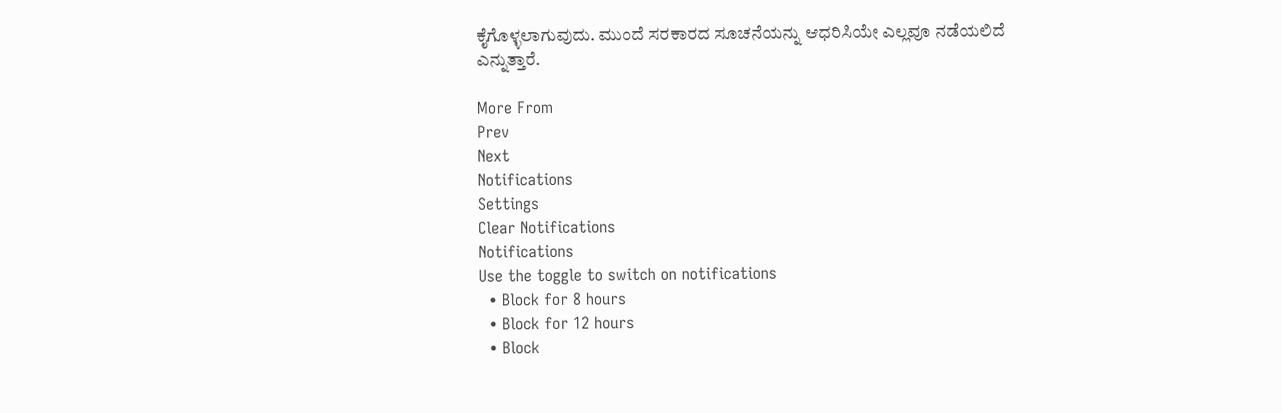ಕೈಗೊಳ್ಳಲಾಗುವುದು. ಮುಂದೆ ಸರಕಾರದ ಸೂಚನೆಯನ್ನು ಆಧರಿಸಿಯೇ ಎಲ್ಲವೂ ನಡೆಯಲಿದೆ ಎನ್ನುತ್ತಾರೆ.

More From
Prev
Next
Notifications
Settings
Clear Notifications
Notifications
Use the toggle to switch on notifications
  • Block for 8 hours
  • Block for 12 hours
  • Block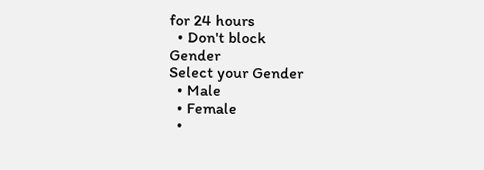for 24 hours
  • Don't block
Gender
Select your Gender
  • Male
  • Female
  •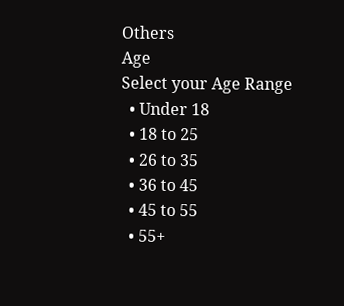Others
Age
Select your Age Range
  • Under 18
  • 18 to 25
  • 26 to 35
  • 36 to 45
  • 45 to 55
  • 55+